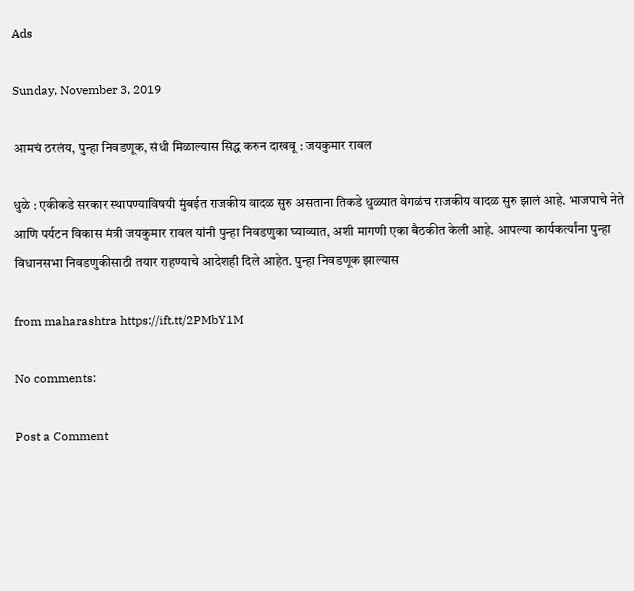Ads

Sunday, November 3, 2019

आमचं ठरलंय, पुन्हा निवडणूक, संधी मिळाल्यास सिद्ध करुन दाखवू : जयकुमार रावल

धुळे : एकीकडे सरकार स्थापण्याविषयी मुंबईत राजकीय वादळ सुरु असताना तिकडे धुळ्यात वेगळंच राजकीय वादळ सुरु झालं आहे. भाजपाचे नेते आणि पर्यटन विकास मंत्री जयकुमार रावल यांनी पुन्हा निवडणुका घ्याव्यात, अशी मागणी एका बैठकीत केली आहे. आपल्या कार्यकर्त्यांना पुन्हा विधानसभा निवडणुकीसाठी तयार राहण्याचे आदेशही दिले आहेत. पुन्हा निवडणूक झाल्यास

from maharashtra https://ift.tt/2PMbY1M

No comments:

Post a Comment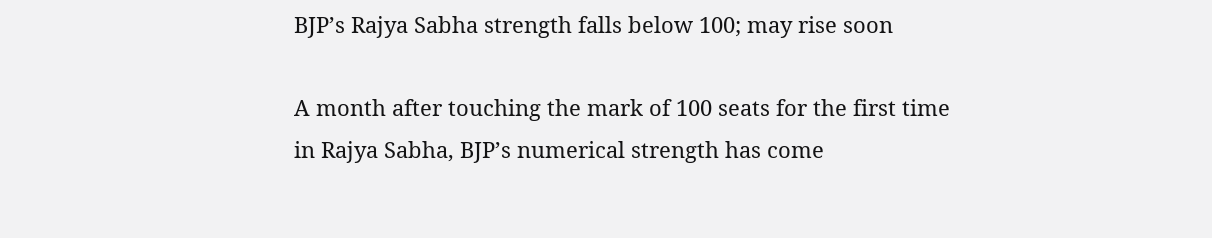BJP’s Rajya Sabha strength falls below 100; may rise soon

A month after touching the mark of 100 seats for the first time in Rajya Sabha, BJP’s numerical strength has come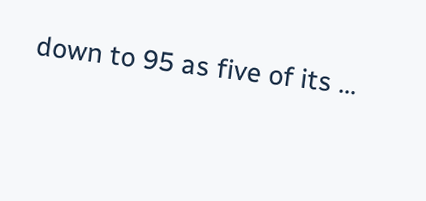down to 95 as five of its ...